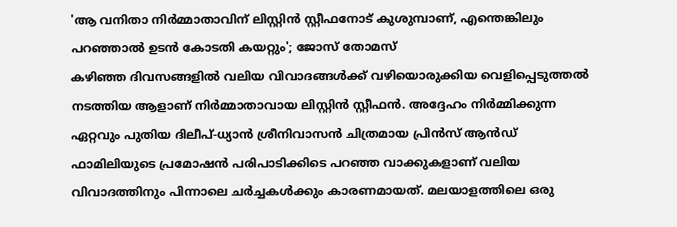'ആ വനിതാ നിർമ്മാതാവിന് ലിസ്റ്റിൻ സ്റ്റീഫനോട് കുശുമ്പാണ്, എന്തെങ്കിലും പറഞ്ഞാൽ ഉടൻ കോടതി കയറ്റും'; ജോസ് തോമസ്
കഴിഞ്ഞ ദിവസങ്ങളിൽ വലിയ വിവാദങ്ങൾക്ക് വഴിയൊരുക്കിയ വെളിപ്പെടുത്തൽ നടത്തിയ ആളാണ് നിർമ്മാതാവായ ലിസ്റ്റിൻ സ്റ്റീഫൻ. അദ്ദേഹം നിർമ്മിക്കുന്ന ഏറ്റവും പുതിയ ദിലീപ്-ധ്യാൻ ശ്രീനിവാസൻ ചിത്രമായ പ്രിൻസ് ആൻഡ് ഫാമിലിയുടെ പ്രമോഷൻ പരിപാടിക്കിടെ പറഞ്ഞ വാക്കുകളാണ് വലിയ വിവാദത്തിനും പിന്നാലെ ചർച്ചകൾക്കും കാരണമായത്. മലയാളത്തിലെ ഒരു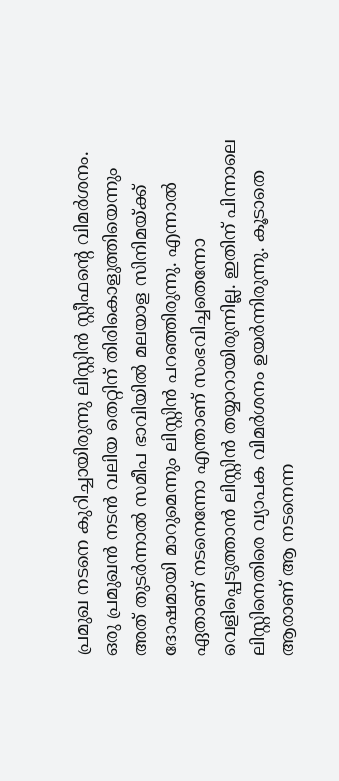പ്രമുഖ നടനെ കുറിച്ചായിരുന്നു ലിസ്റ്റിൻ സ്റ്റീഫന്റെ വിമർശനം.
ഒരു പ്രമുഖൻ നടൻ വലിയ തെറ്റിന് തിരികൊളുത്തിയെന്നും അത് തുടർന്നാൽ സമീപ ഭാവിയിൽ മലയാള സിനിമയ്ക്ക് ദോഷമായി മാറുമെന്നും ലിസ്റ്റിൻ പറഞ്ഞിരുന്നു. എന്നാൽ ഏതാണ് നടനെന്നോ എന്താണ് സംഭവിച്ചതെന്നോ വെളിപ്പെടുത്താൻ ലിസ്റ്റിൻ തയ്യാറായിരുന്നില്ല. ഇതിന് പിന്നാലെ ലിസ്റ്റിനെതിരെ വ്യാപക വിമർശനം ഉയർന്നിരുന്നു. കൂടാതെ ആരാണ് ആ നടനെന്ന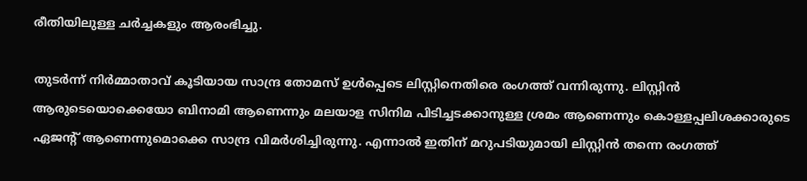രീതിയിലുള്ള ചർച്ചകളും ആരംഭിച്ചു.

തുടർന്ന് നിർമ്മാതാവ് കൂടിയായ സാന്ദ്ര തോമസ് ഉൾപ്പെടെ ലിസ്റ്റിനെതിരെ രംഗത്ത് വന്നിരുന്നു. ലിസ്റ്റിൻ ആരുടെയൊക്കെയോ ബിനാമി ആണെന്നും മലയാള സിനിമ പിടിച്ചടക്കാനുള്ള ശ്രമം ആണെന്നും കൊള്ളപ്പലിശക്കാരുടെ ഏജന്റ് ആണെന്നുമൊക്കെ സാന്ദ്ര വിമർശിച്ചിരുന്നു. എന്നാൽ ഇതിന് മറുപടിയുമായി ലിസ്റ്റിൻ തന്നെ രംഗത്ത്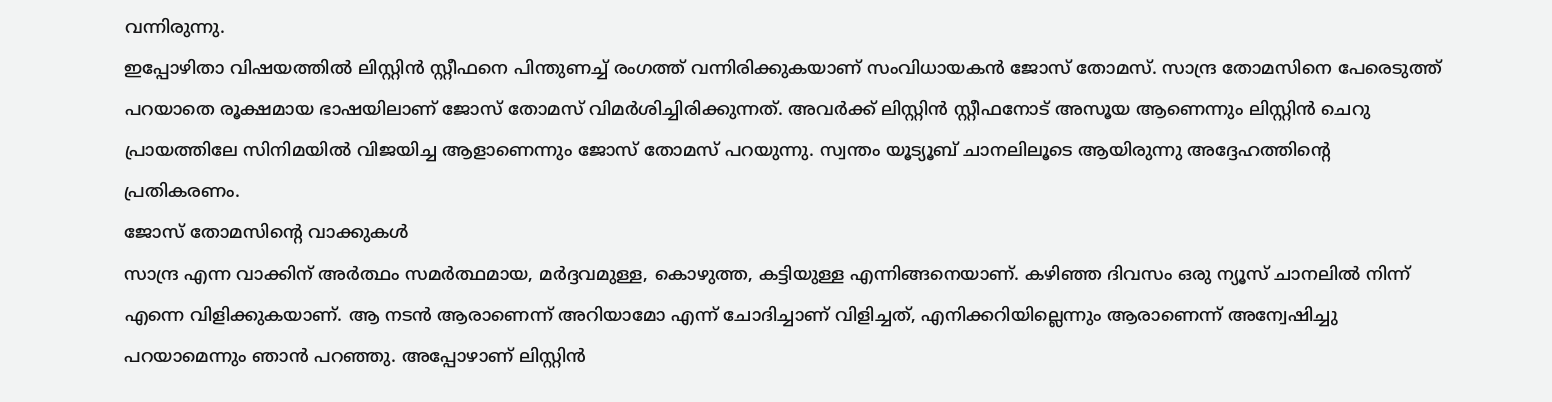വന്നിരുന്നു.
ഇപ്പോഴിതാ വിഷയത്തിൽ ലിസ്റ്റിൻ സ്റ്റീഫനെ പിന്തുണച്ച് രംഗത്ത് വന്നിരിക്കുകയാണ് സംവിധായകൻ ജോസ് തോമസ്. സാന്ദ്ര തോമസിനെ പേരെടുത്ത് പറയാതെ രൂക്ഷമായ ഭാഷയിലാണ് ജോസ് തോമസ് വിമർശിച്ചിരിക്കുന്നത്. അവർക്ക് ലിസ്റ്റിൻ സ്റ്റീഫനോട് അസൂയ ആണെന്നും ലിസ്റ്റിൻ ചെറു പ്രായത്തിലേ സിനിമയിൽ വിജയിച്ച ആളാണെന്നും ജോസ് തോമസ് പറയുന്നു. സ്വന്തം യൂട്യൂബ് ചാനലിലൂടെ ആയിരുന്നു അദ്ദേഹത്തിന്റെ പ്രതികരണം.
ജോസ് തോമസിന്റെ വാക്കുകൾ
സാന്ദ്ര എന്ന വാക്കിന് അർത്ഥം സമർത്ഥമായ, മർദ്ദവമുള്ള, കൊഴുത്ത, കട്ടിയുള്ള എന്നിങ്ങനെയാണ്. കഴിഞ്ഞ ദിവസം ഒരു ന്യൂസ് ചാനലിൽ നിന്ന് എന്നെ വിളിക്കുകയാണ്. ആ നടൻ ആരാണെന്ന് അറിയാമോ എന്ന് ചോദിച്ചാണ് വിളിച്ചത്, എനിക്കറിയില്ലെന്നും ആരാണെന്ന് അന്വേഷിച്ചു പറയാമെന്നും ഞാൻ പറഞ്ഞു. അപ്പോഴാണ് ലിസ്റ്റിൻ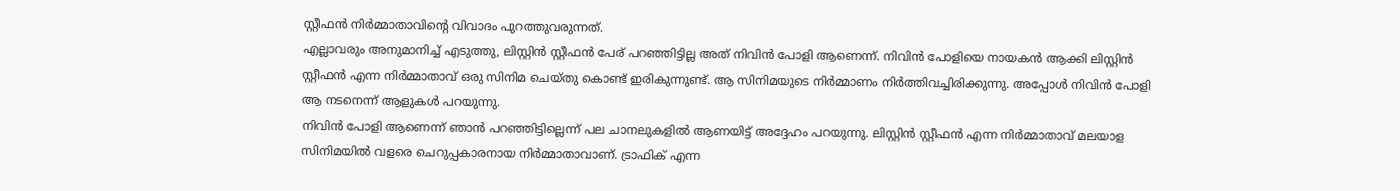സ്റ്റീഫൻ നിർമ്മാതാവിന്റെ വിവാദം പുറത്തുവരുന്നത്.
എല്ലാവരും അനുമാനിച്ച് എടുത്തു, ലിസ്റ്റിൻ സ്റ്റീഫൻ പേര് പറഞ്ഞിട്ടില്ല അത് നിവിൻ പോളി ആണെന്ന്. നിവിൻ പോളിയെ നായകൻ ആക്കി ലിസ്റ്റിൻ സ്റ്റീഫൻ എന്ന നിർമ്മാതാവ് ഒരു സിനിമ ചെയ്തു കൊണ്ട് ഇരികുന്നുണ്ട്. ആ സിനിമയുടെ നിർമ്മാണം നിർത്തിവച്ചിരിക്കുന്നു. അപ്പോൾ നിവിൻ പോളി ആ നടനെന്ന് ആളുകൾ പറയുന്നു.
നിവിൻ പോളി ആണെന്ന് ഞാൻ പറഞ്ഞിട്ടില്ലെന്ന് പല ചാനലുകളിൽ ആണയിട്ട് അദ്ദേഹം പറയുന്നു. ലിസ്റ്റിൻ സ്റ്റീഫൻ എന്ന നിർമ്മാതാവ് മലയാള സിനിമയിൽ വളരെ ചെറുപ്പകാരനായ നിർമ്മാതാവാണ്. ട്രാഫിക് എന്ന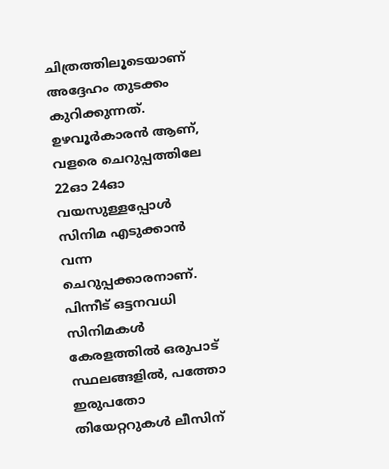ചിത്രത്തിലൂടെയാണ് അദ്ദേഹം തുടക്കം കുറിക്കുന്നത്. ഉഴവൂർകാരൻ ആണ്, വളരെ ചെറുപ്പത്തിലേ 22ഓ 24ഓ വയസുള്ളപ്പോൾ സിനിമ എടുക്കാൻ വന്ന ചെറുപ്പക്കാരനാണ്.
പിന്നീട് ഒട്ടനവധി സിനിമകൾ കേരളത്തിൽ ഒരുപാട് സ്ഥലങ്ങളിൽ, പത്തോ ഇരുപതോ തിയേറ്ററുകൾ ലീസിന്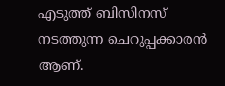എടുത്ത് ബിസിനസ് നടത്തുന്ന ചെറുപ്പക്കാരൻ ആണ്.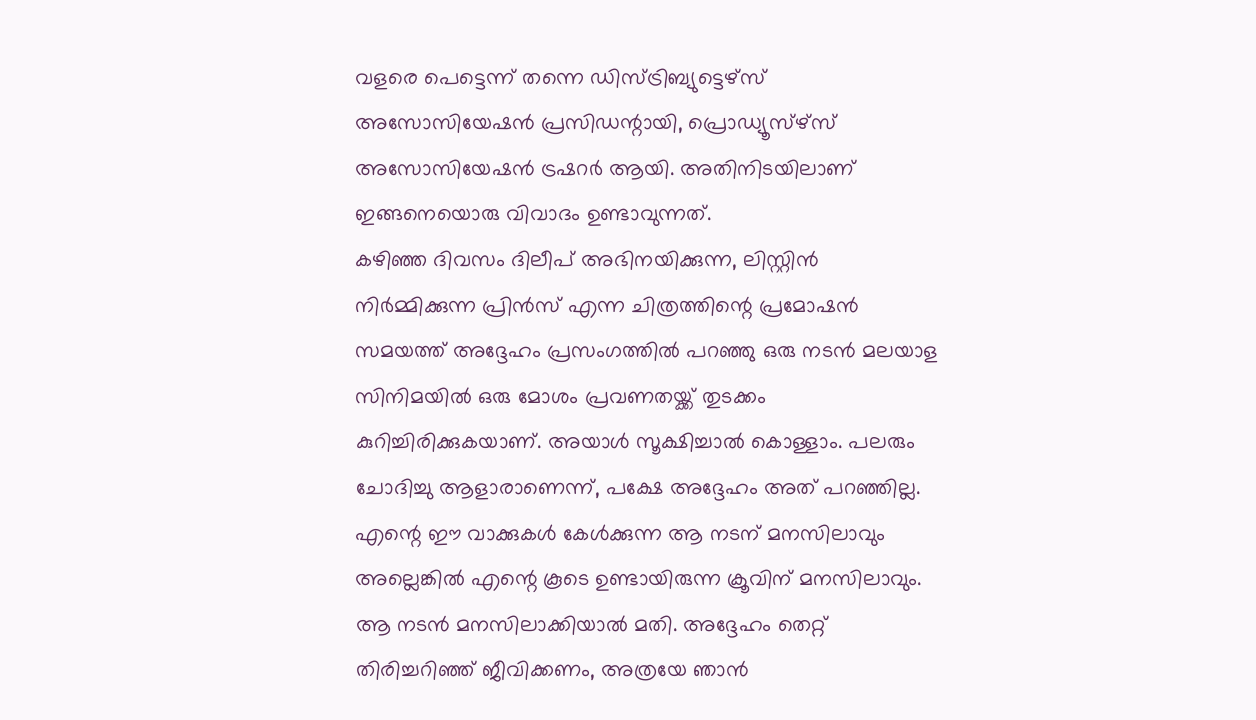വളരെ പെട്ടെന്ന് തന്നെ ഡിസ്ട്രിബ്യുട്ടെഴ്സ് അസോസിയേഷൻ പ്രസിഡന്റായി, പ്രൊഡ്യൂസ്ഴ്സ് അസോസിയേഷൻ ട്രഷറർ ആയി. അതിനിടയിലാണ് ഇങ്ങനെയൊരു വിവാദം ഉണ്ടാവുന്നത്.
കഴിഞ്ഞ ദിവസം ദിലീപ് അഭിനയിക്കുന്ന, ലിസ്റ്റിൻ നിർമ്മിക്കുന്ന പ്രിൻസ് എന്ന ചിത്രത്തിന്റെ പ്രമോഷൻ സമയത്ത് അദ്ദേഹം പ്രസംഗത്തിൽ പറഞ്ഞു ഒരു നടൻ മലയാള സിനിമയിൽ ഒരു മോശം പ്രവണതയ്ക്ക് തുടക്കം കുറിച്ചിരിക്കുകയാണ്. അയാൾ സൂക്ഷിച്ചാൽ കൊള്ളാം. പലരും ചോദിച്ചു ആളാരാണെന്ന്, പക്ഷേ അദ്ദേഹം അത് പറഞ്ഞില്ല.
എന്റെ ഈ വാക്കുകൾ കേൾക്കുന്ന ആ നടന് മനസിലാവും അല്ലെങ്കിൽ എന്റെ കൂടെ ഉണ്ടായിരുന്ന ക്രൂവിന് മനസിലാവും. ആ നടൻ മനസിലാക്കിയാൽ മതി. അദ്ദേഹം തെറ്റ് തിരിച്ചറിഞ്ഞ് ജീവിക്കണം, അത്രയേ ഞാൻ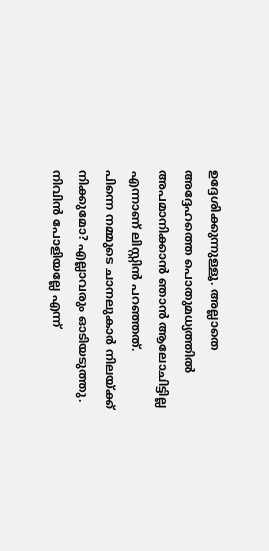ഉദ്ദേശിക്കുന്നുള്ളൂ. അല്ലാതെ അദ്ദേഹത്തെ പൊതുമധ്യത്തിൽ അപമാനിക്കാൻ ഞാൻ ആലോചിട്ടില്ല എന്നാണ് ലിസ്റ്റിൻ പറഞ്ഞത്.
പിന്നെ നമ്മുടെ ചാനലുകാർ നിലയ്ക്ക് നിക്കുമോ? എല്ലാവരും ഓടിയടുത്തു. നിവിൻ പോളിയല്ലേ എന്ന്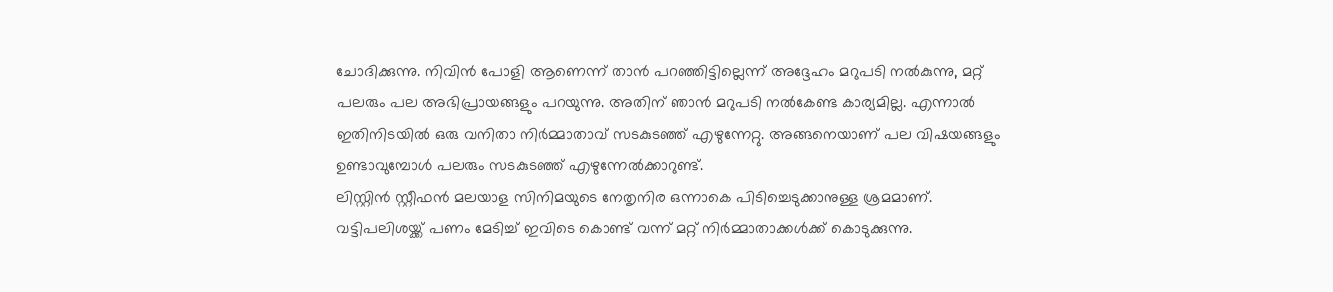ചോദിക്കുന്നു. നിവിൻ പോളി ആണെന്ന് താൻ പറഞ്ഞിട്ടില്ലെന്ന് അദ്ദേഹം മറുപടി നൽകുന്നു, മറ്റ് പലരും പല അഭിപ്രായങ്ങളും പറയുന്നു. അതിന് ഞാൻ മറുപടി നൽകേണ്ട കാര്യമില്ല. എന്നാൽ ഇതിനിടയിൽ ഒരു വനിതാ നിർമ്മാതാവ് സടകുടഞ്ഞ് എഴുന്നേറ്റു. അങ്ങനെയാണ് പല വിഷയങ്ങളും ഉണ്ടാവുമ്പോൾ പലരും സടകുടഞ്ഞ് എഴുന്നേൽക്കാറുണ്ട്.
ലിസ്റ്റിൻ സ്റ്റീഫൻ മലയാള സിനിമയുടെ നേതൃനിര ഒന്നാകെ പിടിച്ചെടുക്കാനുള്ള ശ്രമമാണ്. വട്ടിപലിശയ്ക്ക് പണം മേടിച്ച് ഇവിടെ കൊണ്ട് വന്ന് മറ്റ് നിർമ്മാതാക്കൾക്ക് കൊടുക്കുന്നു.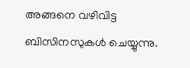അങ്ങനെ വഴിവിട്ട ബിസിനസുകൾ ചെയ്യുന്നു.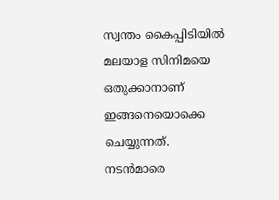സ്വന്തം കൈപ്പിടിയിൽ മലയാള സിനിമയെ ഒതുക്കാനാണ് ഇങ്ങനെയൊക്കെ ചെയ്യുന്നത്. നടൻമാരെ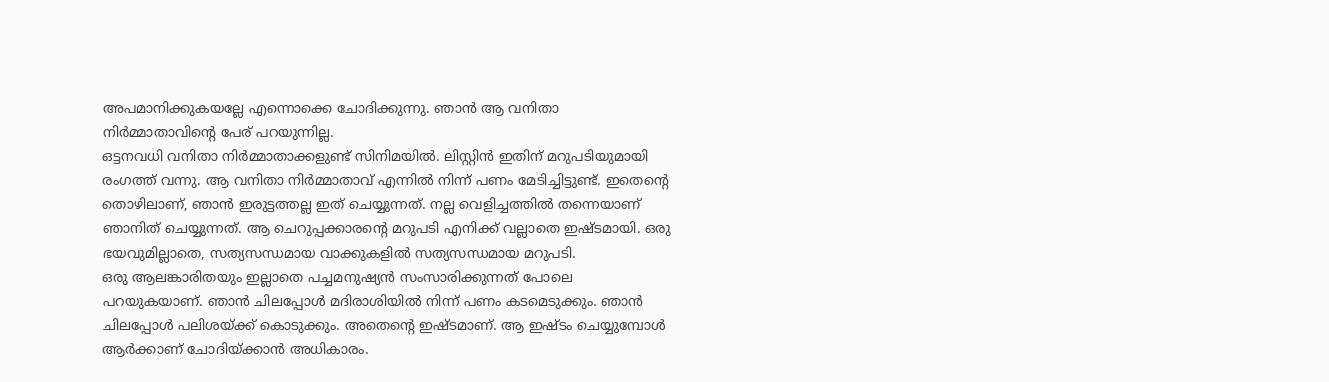അപമാനിക്കുകയല്ലേ എന്നൊക്കെ ചോദിക്കുന്നു. ഞാൻ ആ വനിതാ നിർമ്മാതാവിന്റെ പേര് പറയുന്നില്ല.
ഒട്ടനവധി വനിതാ നിർമ്മാതാക്കളുണ്ട് സിനിമയിൽ. ലിസ്റ്റിൻ ഇതിന് മറുപടിയുമായി രംഗത്ത് വന്നു. ആ വനിതാ നിർമ്മാതാവ് എന്നിൽ നിന്ന് പണം മേടിച്ചിട്ടുണ്ട്. ഇതെന്റെ തൊഴിലാണ്, ഞാൻ ഇരുട്ടത്തല്ല ഇത് ചെയ്യുന്നത്. നല്ല വെളിച്ചത്തിൽ തന്നെയാണ് ഞാനിത് ചെയ്യുന്നത്. ആ ചെറുപ്പക്കാരന്റെ മറുപടി എനിക്ക് വല്ലാതെ ഇഷ്ടമായി. ഒരു ഭയവുമില്ലാതെ, സത്യസന്ധമായ വാക്കുകളിൽ സത്യസന്ധമായ മറുപടി.
ഒരു ആലങ്കാരിതയും ഇല്ലാതെ പച്ചമനുഷ്യൻ സംസാരിക്കുന്നത് പോലെ പറയുകയാണ്. ഞാൻ ചിലപ്പോൾ മദിരാശിയിൽ നിന്ന് പണം കടമെടുക്കും. ഞാൻ ചിലപ്പോൾ പലിശയ്ക്ക് കൊടുക്കും. അതെന്റെ ഇഷ്ടമാണ്. ആ ഇഷ്ടം ചെയ്യുമ്പോൾ ആർക്കാണ് ചോദിയ്ക്കാൻ അധികാരം.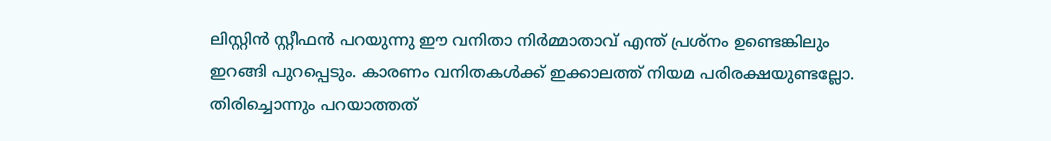ലിസ്റ്റിൻ സ്റ്റീഫൻ പറയുന്നു ഈ വനിതാ നിർമ്മാതാവ് എന്ത് പ്രശ്നം ഉണ്ടെങ്കിലും ഇറങ്ങി പുറപ്പെടും. കാരണം വനിതകൾക്ക് ഇക്കാലത്ത് നിയമ പരിരക്ഷയുണ്ടല്ലോ.
തിരിച്ചൊന്നും പറയാത്തത്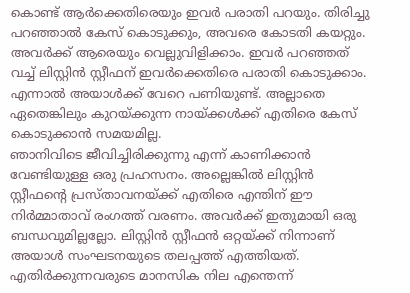കൊണ്ട് ആർക്കെതിരെയും ഇവർ പരാതി പറയും. തിരിച്ചു പറഞ്ഞാൽ കേസ് കൊടുക്കും, അവരെ കോടതി കയറ്റും. അവർക്ക് ആരെയും വെല്ലുവിളിക്കാം. ഇവർ പറഞ്ഞത് വച്ച് ലിസ്റ്റിൻ സ്റ്റീഫന് ഇവർക്കെതിരെ പരാതി കൊടുക്കാം. എന്നാൽ അയാൾക്ക് വേറെ പണിയുണ്ട്. അല്ലാതെ ഏതെങ്കിലും കുറയ്ക്കുന്ന നായ്ക്കൾക്ക് എതിരെ കേസ് കൊടുക്കാൻ സമയമില്ല.
ഞാനിവിടെ ജീവിച്ചിരിക്കുന്നു എന്ന് കാണിക്കാൻ വേണ്ടിയുള്ള ഒരു പ്രഹസനം. അല്ലെങ്കിൽ ലിസ്റ്റിൻ സ്റ്റീഫന്റെ പ്രസ്താവനയ്ക്ക് എതിരെ എന്തിന് ഈ നിർമ്മാതാവ് രംഗത്ത് വരണം. അവർക്ക് ഇതുമായി ഒരു ബന്ധവുമില്ലല്ലോ. ലിസ്റ്റിൻ സ്റ്റീഫൻ ഒറ്റയ്ക്ക് നിന്നാണ് അയാൾ സംഘടനയുടെ തലപ്പത്ത് എത്തിയത്. എതിർക്കുന്നവരുടെ മാനസിക നില എന്തെന്ന്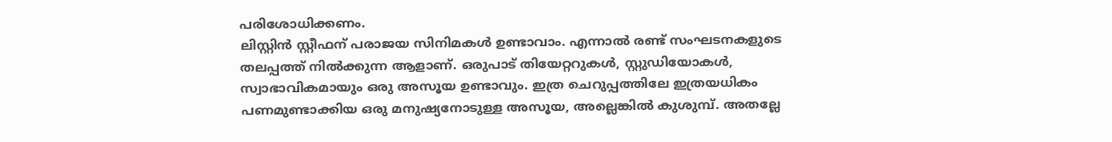പരിശോധിക്കണം.
ലിസ്റ്റിൻ സ്റ്റീഫന് പരാജയ സിനിമകൾ ഉണ്ടാവാം. എന്നാൽ രണ്ട് സംഘടനകളുടെ തലപ്പത്ത് നിൽക്കുന്ന ആളാണ്. ഒരുപാട് തിയേറ്ററുകൾ, സ്റ്റുഡിയോകൾ, സ്വാഭാവികമായും ഒരു അസൂയ ഉണ്ടാവും. ഇത്ര ചെറുപ്പത്തിലേ ഇത്രയധികം പണമുണ്ടാക്കിയ ഒരു മനുഷ്യനോടുള്ള അസൂയ, അല്ലെങ്കിൽ കുശുമ്പ്. അതല്ലേ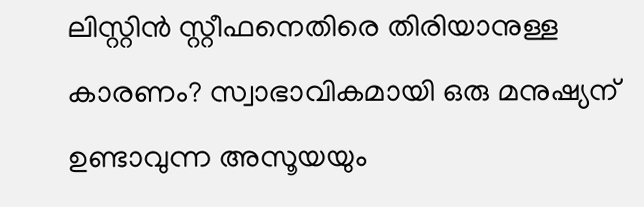ലിസ്റ്റിൻ സ്റ്റീഫനെതിരെ തിരിയാനുള്ള കാരണം? സ്വാഭാവികമായി ഒരു മനുഷ്യന് ഉണ്ടാവുന്ന അസൂയയും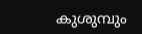കുശുമ്പും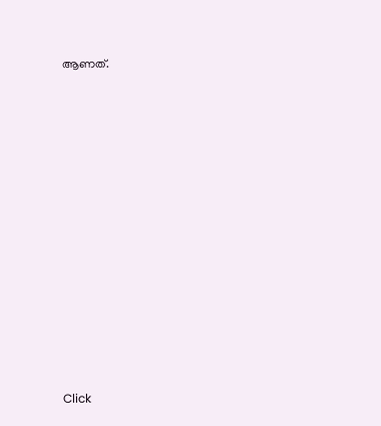ആണത്.












Click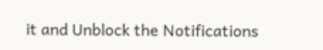it and Unblock the Notifications